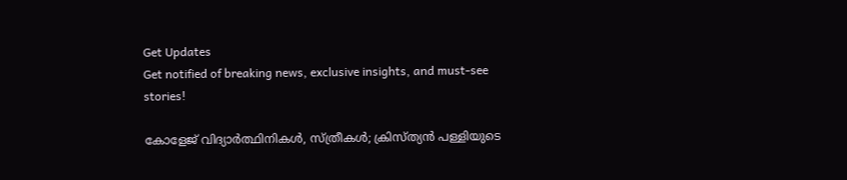Get Updates
Get notified of breaking news, exclusive insights, and must-see stories!

കോളേജ് വിദ്യാര്‍ത്ഥിനികള്‍, സ്ത്രീകള്‍; ക്രിസ്ത്യന്‍ പള്ളിയുടെ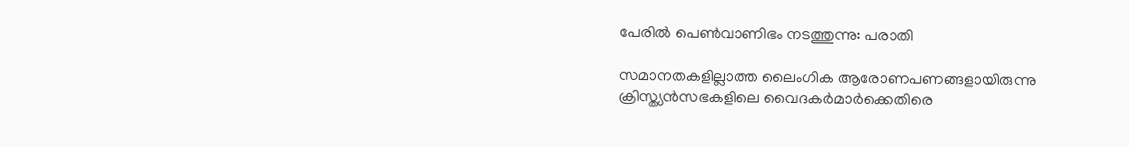പേരില്‍ പെണ്‍വാണിഭം നടത്തുന്നു: പരാതി

സമാനതകളില്ലാത്ത ലൈംഗിക ആരോണപണങ്ങളായിരുന്നു ക്രിസ്ത്യന്‍സഭകളിലെ വൈദകര്‍മാര്‍ക്കെതിരെ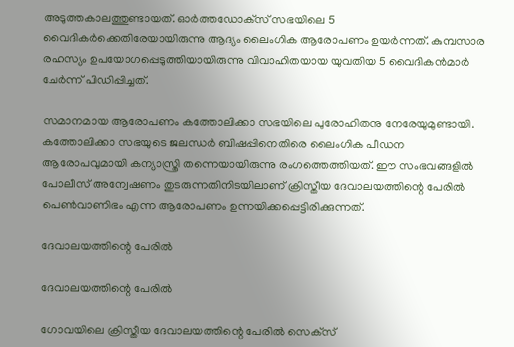അടുത്തകാലത്തുണ്ടായത്. ഓര്‍ത്തഡോക്‌സ് സഭയിലെ 5 വൈദികര്‍ക്കെതിരേയായിരുന്നു ആദ്യം ലൈംഗിക ആരോപണം ഉയര്‍ന്നത്. കുമ്പസാര രഹസ്യം ഉപയോഗപ്പെടുത്തിയായിരുന്നു വിവാഹിതയായ യുവതിയ 5 വൈദികന്‍മാര്‍ ചേര്‍ന്ന് പിഡിപ്പിച്ചത്.

സമാനമായ ആരോപണം കത്തോലിക്കാ സഭയിലെ പുരോഹിതനു നേരേയുമുണ്ടായി. കത്തോലിക്കാ സഭയുടെ ജലന്ധര്‍ ബിഷപ്പിനെതിരെ ലൈംഗിക പീഡന ആരോപവുമായി കന്യാസ്ത്രി തന്നെയായിരുന്നു രംഗത്തെത്തിയത്. ഈ സംഭവങ്ങളില്‍ പോലീസ് അന്വേഷണം തുടരുന്നതിനിടയിലാണ് ക്രിസ്തീയ ദേവാലയത്തിന്റെ പേരില്‍ പെണ്‍വാണിഭം എന്ന ആരോപണം ഉന്നയിക്കപ്പെട്ടിരിക്കുന്നത്.

ദേവാലയത്തിന്റെ പേരില്‍

ദേവാലയത്തിന്റെ പേരില്‍

ഗോവയിലെ ക്രിസ്തീയ ദേവാലയത്തിന്റെ പേരില്‍ സെക്‌സ്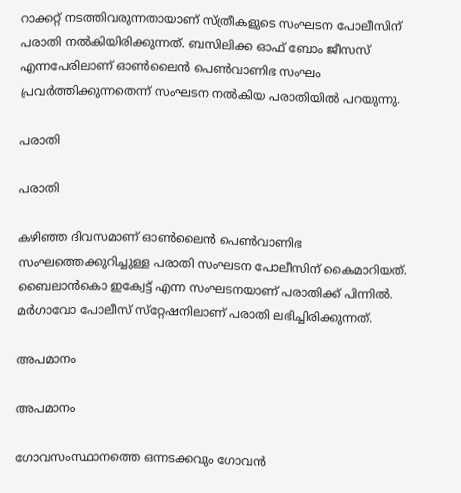റാക്കറ്റ് നടത്തിവരുന്നതായാണ് സ്ത്രീകളുടെ സംഘടന പോലീസിന് പരാതി നല്‍കിയിരിക്കുന്നത്. ബസിലിക്ക ഓഫ് ബോം ജീസസ് എന്നപേരിലാണ് ഓണ്‍ലൈന്‍ പെണ്‍വാണിഭ സംഘം പ്രവര്‍ത്തിക്കുന്നതെന്ന് സംഘടന നല്‍കിയ പരാതിയില്‍ പറയുന്നു.

പരാതി

പരാതി

കഴിഞ്ഞ ദിവസമാണ് ഓണ്‍ലൈന്‍ പെണ്‍വാണിഭ സംഘത്തെക്കുറിച്ചുള്ള പരാതി സംഘടന പോലീസിന് കൈമാറിയത്. ബൈലാന്‍കൊ ഇക്വേട്ട് എന്ന സംഘടനയാണ് പരാതിക്ക് പിന്നില്‍. മര്‍ഗാവോ പോലീസ് സ്‌റ്റേഷനിലാണ് പരാതി ലഭിച്ചിരിക്കുന്നത്.

അപമാനം

അപമാനം

ഗോവസംസ്ഥാനത്തെ ഒന്നടക്കവും ഗോവന്‍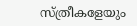സ്ത്രീകളേയും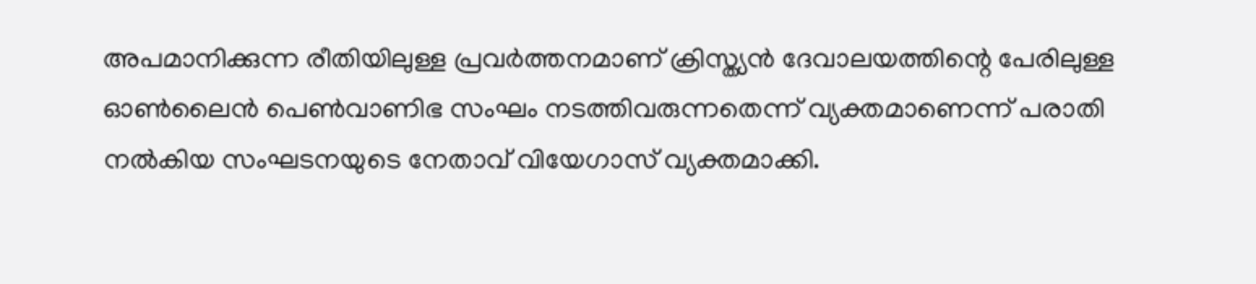അപമാനിക്കുന്ന രീതിയിലുള്ള പ്രവര്‍ത്തനമാണ് ക്രിസ്ത്യന്‍ ദേവാലയത്തിന്റെ പേരിലുള്ള ഓണ്‍ലൈന്‍ പെണ്‍വാണിഭ സംഘം നടത്തിവരുന്നതെന്ന് വ്യക്തമാണെന്ന് പരാതി നല്‍കിയ സംഘടനയുടെ നേതാവ് വിയേഗാസ് വ്യക്തമാക്കി.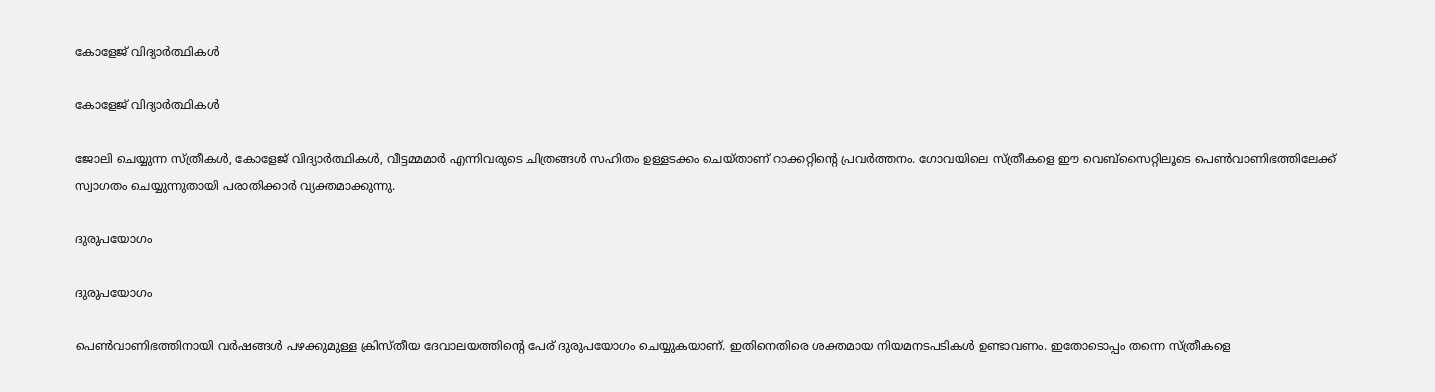കോളേജ് വിദ്യാര്‍ത്ഥികള്‍

കോളേജ് വിദ്യാര്‍ത്ഥികള്‍

ജോലി ചെയ്യുന്ന സ്ത്രീകള്‍, കോളേജ് വിദ്യാര്‍ത്ഥികള്‍, വീട്ടമ്മമാര്‍ എന്നിവരുടെ ചിത്രങ്ങള്‍ സഹിതം ഉള്ളടക്കം ചെയ്താണ് റാക്കറ്റിന്റെ പ്രവര്‍ത്തനം. ഗോവയിലെ സ്ത്രീകളെ ഈ വെബ്‌സൈറ്റിലൂടെ പെണ്‍വാണിഭത്തിലേക്ക് സ്വാഗതം ചെയ്യുന്നുതായി പരാതിക്കാര്‍ വ്യക്തമാക്കുന്നു.

ദുരുപയോഗം

ദുരുപയോഗം

പെണ്‍വാണിഭത്തിനായി വര്‍ഷങ്ങള്‍ പഴക്കുമുള്ള ക്രിസ്തീയ ദേവാലയത്തിന്റെ പേര് ദുരുപയോഗം ചെയ്യുകയാണ്. ഇതിനെതിരെ ശക്തമായ നിയമനടപടികള്‍ ഉണ്ടാവണം. ഇതോടൊപ്പം തന്നെ സ്ത്രീകളെ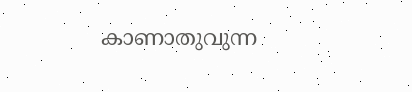കാണാതുവുന്ന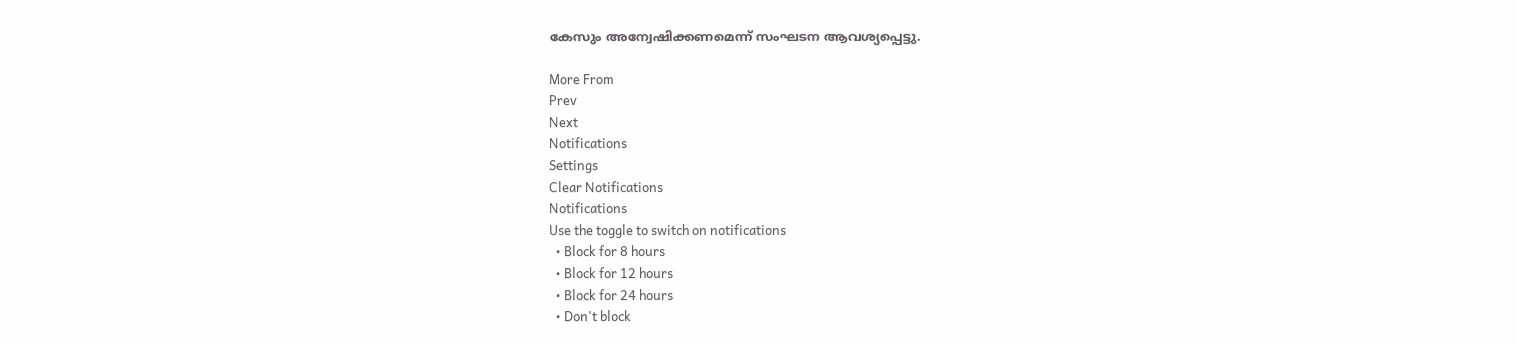കേസും അന്വേഷിക്കണമെന്ന് സംഘടന ആവശ്യപ്പെട്ടു.

More From
Prev
Next
Notifications
Settings
Clear Notifications
Notifications
Use the toggle to switch on notifications
  • Block for 8 hours
  • Block for 12 hours
  • Block for 24 hours
  • Don't block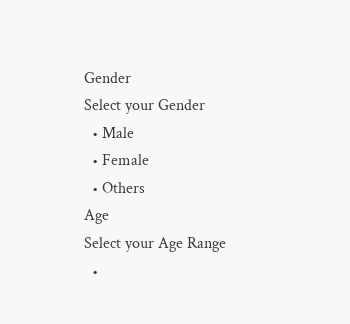Gender
Select your Gender
  • Male
  • Female
  • Others
Age
Select your Age Range
  •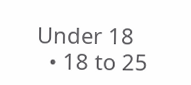Under 18
  • 18 to 25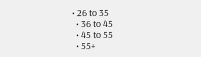• 26 to 35
  • 36 to 45
  • 45 to 55
  • 55+